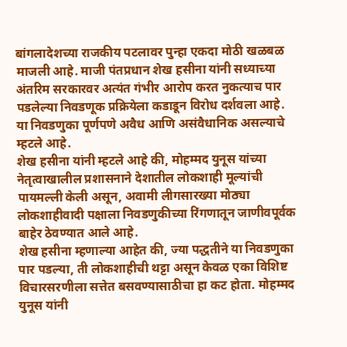बांगलादेशच्या राजकीय पटलावर पुन्हा एकदा मोठी खळबळ माजली आहे. माजी पंतप्रधान शेख हसीना यांनी सध्याच्या अंतरिम सरकारवर अत्यंत गंभीर आरोप करत नुकत्याच पार पडलेल्या निवडणूक प्रक्रियेला कडाडून विरोध दर्शवला आहे. या निवडणुका पूर्णपणे अवैध आणि असंवैधानिक असल्याचे म्हटले आहे.
शेख हसीना यांनी म्हटले आहे की, मोहम्मद युनूस यांच्या नेतृत्वाखालील प्रशासनाने देशातील लोकशाही मूल्यांची पायमल्ली केली असून, अवामी लीगसारख्या मोठ्या लोकशाहीवादी पक्षाला निवडणुकीच्या रिंगणातून जाणीवपूर्वक बाहेर ठेवण्यात आले आहे.
शेख हसीना म्हणाल्या आहेत की, ज्या पद्धतीने या निवडणुका पार पडल्या, ती लोकशाहीची थट्टा असून केवळ एका विशिष्ट विचारसरणीला सत्तेत बसवण्यासाठीचा हा कट होता. मोहम्मद युनूस यांनी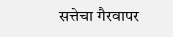सत्तेचा गैरवापर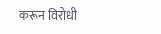करून विरोधी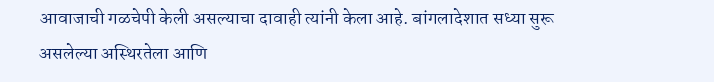आवाजाची गळचेपी केली असल्याचा दावाही त्यांनी केला आहे. बांगलादेशात सध्या सुरू असलेल्या अस्थिरतेला आणि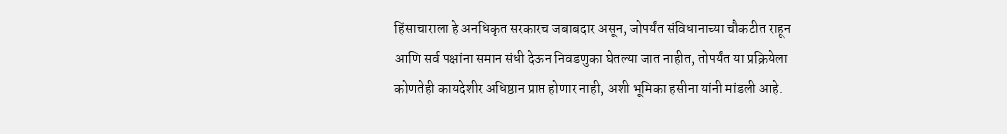हिंसाचाराला हे अनधिकृत सरकारच जबाबदार असून, जोपर्यंत संविधानाच्या चौकटीत राहून आणि सर्व पक्षांना समान संधी देऊन निवडणुका घेतल्या जात नाहीत, तोपर्यंत या प्रक्रियेला कोणतेही कायदेशीर अधिष्ठान प्राप्त होणार नाही, अशी भूमिका हसीना यांनी मांडली आहे.